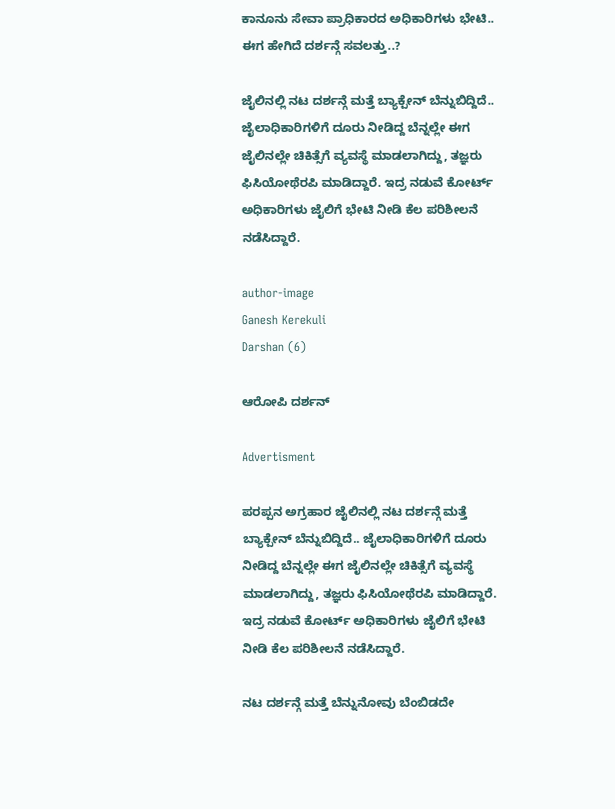ಕಾನೂನು ಸೇವಾ ಪ್ರಾಧಿಕಾರದ ಅಧಿಕಾರಿಗಳು ಭೇಟಿ.. ಈಗ ಹೇಗಿದೆ ದರ್ಶನ್ಗೆ ಸವಲತ್ತು..?

ಜೈಲಿನಲ್ಲಿ ನಟ ದರ್ಶನ್ಗೆ ಮತ್ತೆ ಬ್ಯಾಕ್ಪೇನ್ ಬೆನ್ನುಬಿದ್ದಿದೆ.. ಜೈಲಾಧಿಕಾರಿಗಳಿಗೆ ದೂರು ನೀಡಿದ್ದ ಬೆನ್ನಲ್ಲೇ ಈಗ ಜೈಲಿನಲ್ಲೇ ಚಿಕಿತ್ಸೆಗೆ ವ್ಯವಸ್ಥೆ ಮಾಡಲಾಗಿದ್ದು, ತಜ್ಞರು ಫಿಸಿಯೋಥೆರಪಿ ಮಾಡಿದ್ದಾರೆ. ಇದ್ರ ನಡುವೆ ಕೋರ್ಟ್ ಅಧಿಕಾರಿಗಳು ಜೈಲಿಗೆ ಭೇಟಿ ನೀಡಿ ಕೆಲ ಪರಿಶೀಲನೆ ನಡೆಸಿದ್ದಾರೆ.

author-image
Ganesh Kerekuli
Darshan (6)

ಆರೋಪಿ ದರ್ಶನ್

Advertisment

ಪರಪ್ಪನ ಅಗ್ರಹಾರ ಜೈಲಿನಲ್ಲಿ ನಟ ದರ್ಶನ್ಗೆ ಮತ್ತೆ ಬ್ಯಾಕ್ಪೇನ್ ಬೆನ್ನುಬಿದ್ದಿದೆ.. ಜೈಲಾಧಿಕಾರಿಗಳಿಗೆ ದೂರು ನೀಡಿದ್ದ ಬೆನ್ನಲ್ಲೇ ಈಗ ಜೈಲಿನಲ್ಲೇ ಚಿಕಿತ್ಸೆಗೆ ವ್ಯವಸ್ಥೆ ಮಾಡಲಾಗಿದ್ದು, ತಜ್ಞರು ಫಿಸಿಯೋಥೆರಪಿ ಮಾಡಿದ್ದಾರೆ. ಇದ್ರ ನಡುವೆ ಕೋರ್ಟ್ ಅಧಿಕಾರಿಗಳು ಜೈಲಿಗೆ ಭೇಟಿ ನೀಡಿ ಕೆಲ ಪರಿಶೀಲನೆ ನಡೆಸಿದ್ದಾರೆ.

ನಟ ದರ್ಶನ್ಗೆ ಮತ್ತೆ ಬೆನ್ನುನೋವು ಬೆಂಬಿಡದೇ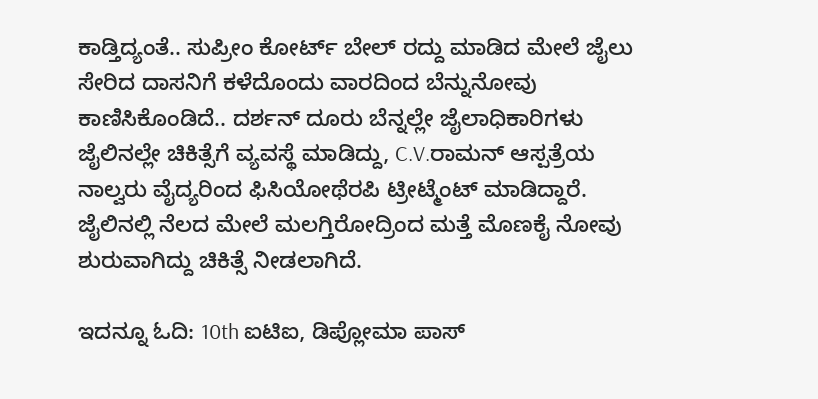ಕಾಡ್ತಿದ್ಯಂತೆ.. ಸುಪ್ರೀಂ ಕೋರ್ಟ್ ಬೇಲ್ ರದ್ದು ಮಾಡಿದ ಮೇಲೆ ಜೈಲು ಸೇರಿದ ದಾಸನಿಗೆ ಕಳೆದೊಂದು ವಾರದಿಂದ ಬೆನ್ನುನೋವು ಕಾಣಿಸಿಕೊಂಡಿದೆ.. ದರ್ಶನ್ ದೂರು ಬೆನ್ನಲ್ಲೇ ಜೈಲಾಧಿಕಾರಿಗಳು ಜೈಲಿನಲ್ಲೇ ಚಿಕಿತ್ಸೆಗೆ ವ್ಯವಸ್ಥೆ ಮಾಡಿದ್ದು, C.V.ರಾಮನ್ ಆಸ್ಪತ್ರೆಯ ನಾಲ್ವರು ವೈದ್ಯರಿಂದ ಫಿಸಿಯೋಥೆರಪಿ ಟ್ರೀಟ್ಮೆಂಟ್ ಮಾಡಿದ್ದಾರೆ. ಜೈಲಿನಲ್ಲಿ ನೆಲದ ಮೇಲೆ ಮಲಗ್ತಿರೋದ್ರಿಂದ ಮತ್ತೆ ಮೊಣಕೈ ನೋವು ಶುರುವಾಗಿದ್ದು ಚಿಕಿತ್ಸೆ ನೀಡಲಾಗಿದೆ.

ಇದನ್ನೂ ಓದಿ: 10th ಐಟಿಐ, ಡಿಪ್ಲೋಮಾ ಪಾಸ್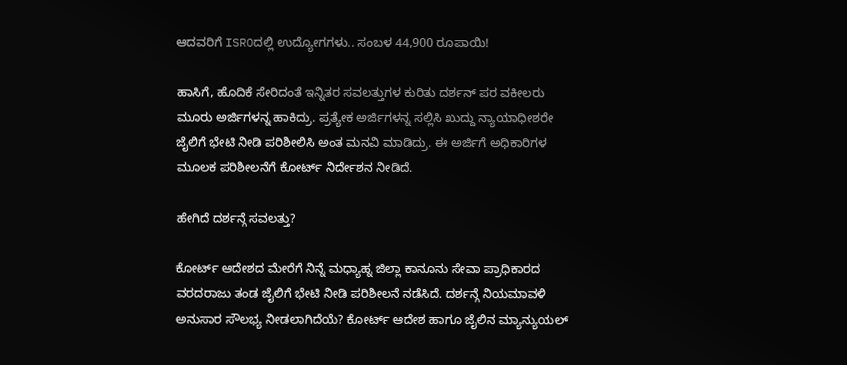ಆದವರಿಗೆ ISROದಲ್ಲಿ ಉದ್ಯೋಗಗಳು.. ಸಂಬಳ 44,900 ರೂಪಾಯಿ!

ಹಾಸಿಗೆ, ಹೊದಿಕೆ ಸೇರಿದಂತೆ ಇನ್ನಿತರ ಸವಲತ್ತುಗಳ ಕುರಿತು ದರ್ಶನ್ ಪರ ವಕೀಲರು ಮೂರು ಅರ್ಜಿಗಳನ್ನ ಹಾಕಿದ್ರು. ಪ್ರತ್ಯೇಕ ಅರ್ಜಿಗಳನ್ನ ಸಲ್ಲಿಸಿ ಖುದ್ದು ನ್ಯಾಯಾಧೀಶರೇ ಜೈಲಿಗೆ ಭೇಟಿ ನೀಡಿ ಪರಿಶೀಲಿಸಿ ಅಂತ ಮನವಿ ಮಾಡಿದ್ರು. ಈ ಅರ್ಜಿಗೆ ಅಧಿಕಾರಿಗಳ ಮೂಲಕ ಪರಿಶೀಲನೆಗೆ ಕೋರ್ಟ್ ನಿರ್ದೇಶ‌ನ ನೀಡಿದೆ.

ಹೇಗಿದೆ ದರ್ಶನ್ಗೆ ಸವಲತ್ತು?

ಕೋರ್ಟ್ ಆದೇಶದ ಮೇರೆಗೆ ನಿನ್ನೆ ಮಧ್ಯಾಹ್ನ ಜಿಲ್ಲಾ ಕಾನೂನು ಸೇವಾ ಪ್ರಾಧಿಕಾರದ ವರದರಾಜು ತಂಡ ಜೈಲಿಗೆ ಭೇಟಿ ನೀಡಿ ಪರಿಶೀಲನೆ ನಡೆಸಿದೆ. ದರ್ಶನ್ಗೆ ನಿಯಮಾವಳಿ ಅನುಸಾರ ಸೌಲಭ್ಯ ನೀಡಲಾಗಿದೆಯೆ? ಕೋರ್ಟ್ ಆದೇಶ ಹಾಗೂ ಜೈಲಿನ ಮ್ಯಾನ್ಯುಯಲ್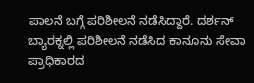ಪಾಲನೆ ಬಗ್ಗೆ ಪರಿಶೀಲನೆ ನಡೆಸಿದ್ದಾರೆ. ದರ್ಶನ್ ಬ್ಯಾರಕ್ನಲ್ಲಿ ಪರಿಶೀಲನೆ ನಡೆಸಿದ ಕಾನೂನು ಸೇವಾ ಪ್ರಾಧಿಕಾರದ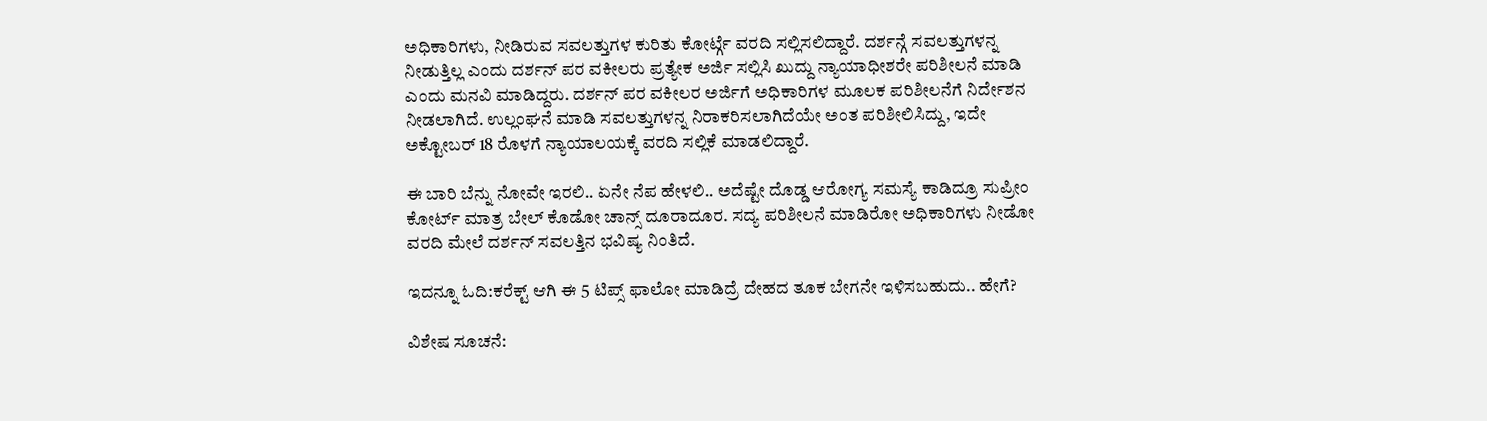ಅಧಿಕಾರಿಗಳು, ನೀಡಿರುವ ಸವಲತ್ತುಗಳ ಕುರಿತು ಕೋರ್ಟ್ಗೆ ವರದಿ ಸಲ್ಲಿಸಲಿದ್ದಾರೆ. ದರ್ಶನ್ಗೆ ಸವಲತ್ತುಗಳನ್ನ ನೀಡುತ್ತಿಲ್ಲ ಎಂದು ದರ್ಶನ್ ಪರ ವಕೀಲರು ಪ್ರತ್ಯೇಕ ಅರ್ಜಿ ಸಲ್ಲಿಸಿ ಖುದ್ದು ನ್ಯಾಯಾಧೀಶರೇ ಪರಿಶೀಲನೆ ಮಾಡಿ ಎಂದು ಮನವಿ ಮಾಡಿದ್ದರು. ದರ್ಶನ್ ಪರ ವಕೀಲರ ಅರ್ಜಿಗೆ ಅಧಿಕಾರಿಗಳ ಮೂಲಕ ಪರಿಶೀಲನೆಗೆ ನಿರ್ದೇಶ‌ನ ನೀಡಲಾಗಿದೆ. ಉಲ್ಲಂಘನೆ ಮಾಡಿ ಸವಲತ್ತುಗಳನ್ನ ನಿರಾಕರಿಸಲಾಗಿದೆಯೇ ಅಂತ ಪರಿಶೀಲಿಸಿದ್ದು, ಇದೇ ಅಕ್ಟೋಬರ್ 18 ರೊಳಗೆ ನ್ಯಾಯಾಲಯಕ್ಕೆ ವರದಿ ಸಲ್ಲಿಕೆ ಮಾಡಲಿದ್ದಾರೆ.

ಈ ಬಾರಿ ಬೆನ್ನು ನೋವೇ ಇರಲಿ.. ಏನೇ ನೆಪ ಹೇಳಲಿ.. ಅದೆಷ್ಟೇ ದೊಡ್ಡ ಆರೋಗ್ಯ ಸಮಸ್ಯೆ ಕಾಡಿದ್ರೂ ಸುಪ್ರೀಂ ಕೋರ್ಟ್ ಮಾತ್ರ ಬೇಲ್ ಕೊಡೋ ಚಾನ್ಸ್ ದೂರಾದೂರ. ಸದ್ಯ ಪರಿಶೀಲನೆ ಮಾಡಿರೋ ಅಧಿಕಾರಿಗಳು ನೀಡೋ ವರದಿ ಮೇಲೆ ದರ್ಶನ್ ಸವಲತ್ತಿನ ಭವಿಷ್ಯ ನಿಂತಿದೆ.

ಇದನ್ನೂ ಓದಿ:ಕರೆಕ್ಟ್ ಆಗಿ ಈ 5 ಟಿಪ್ಸ್ ಫಾಲೋ ಮಾಡಿದ್ರೆ ದೇಹದ ತೂಕ ಬೇಗನೇ ಇಳಿಸಬಹುದು.. ಹೇಗೆ?

ವಿಶೇಷ ಸೂಚನೆ: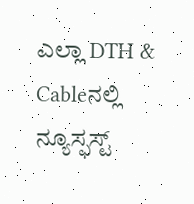ಎಲ್ಲಾ DTH & Cableನಲ್ಲಿ ನ್ಯೂಸ್ಫಸ್ಟ್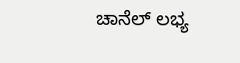ಚಾನೆಲ್ ಲಭ್ಯ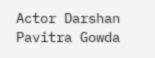Actor Darshan Pavitra Gowda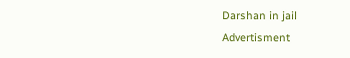Darshan in jail
Advertisment